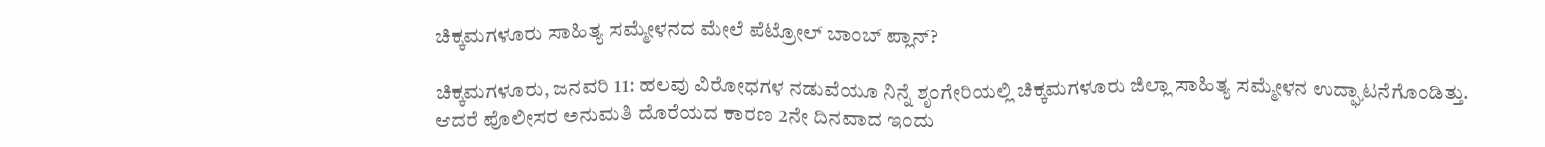ಚಿಕ್ಕಮಗಳೂರು ಸಾಹಿತ್ಯ ಸಮ್ಮೇಳನದ ಮೇಲೆ ಪೆಟ್ರೋಲ್ ಬಾಂಬ್ ಪ್ಲಾನ್?

ಚಿಕ್ಕಮಗಳೂರು, ಜನವರಿ 11: ಹಲವು ವಿರೋಧಗಳ ನಡುವೆಯೂ ನಿನ್ನೆ ಶೃಂಗೇರಿಯಲ್ಲಿ ಚಿಕ್ಕಮಗಳೂರು ಜಿಲ್ಲಾ ಸಾಹಿತ್ಯ ಸಮ್ಮೇಳನ ಉದ್ಘಾಟನೆಗೊಂಡಿತ್ತು. ಆದರೆ ಪೊಲೀಸರ ಅನುಮತಿ ದೊರೆಯದ ಕಾರಣ 2ನೇ ದಿನವಾದ ಇಂದು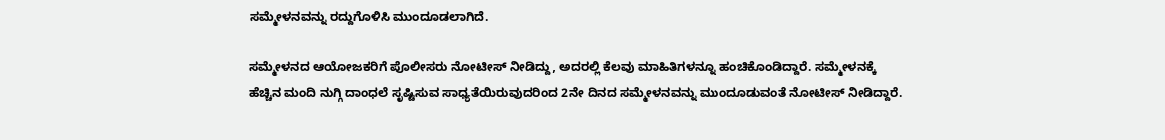ಸಮ್ಮೇಳನವನ್ನು ರದ್ದುಗೊಳಿಸಿ ಮುಂದೂಡಲಾಗಿದೆ.

ಸಮ್ಮೇಳನದ ಆಯೋಜಕರಿಗೆ ಪೊಲೀಸರು ನೋಟೀಸ್ ನೀಡಿದ್ದು, ಅದರಲ್ಲಿ ಕೆಲವು ಮಾಹಿತಿಗಳನ್ನೂ ಹಂಚಿಕೊಂಡಿದ್ದಾರೆ. ಸಮ್ಮೇಳನಕ್ಕೆ ಹೆಚ್ಚಿನ ಮಂದಿ ನುಗ್ಗಿ ದಾಂಧಲೆ ಸೃಷ್ಟಿಸುವ ಸಾಧ್ಯತೆಯಿರುವುದರಿಂದ 2ನೇ ದಿನದ ಸಮ್ಮೇಳನವನ್ನು ಮುಂದೂಡುವಂತೆ ನೋಟೀಸ್ ನೀಡಿದ್ದಾರೆ.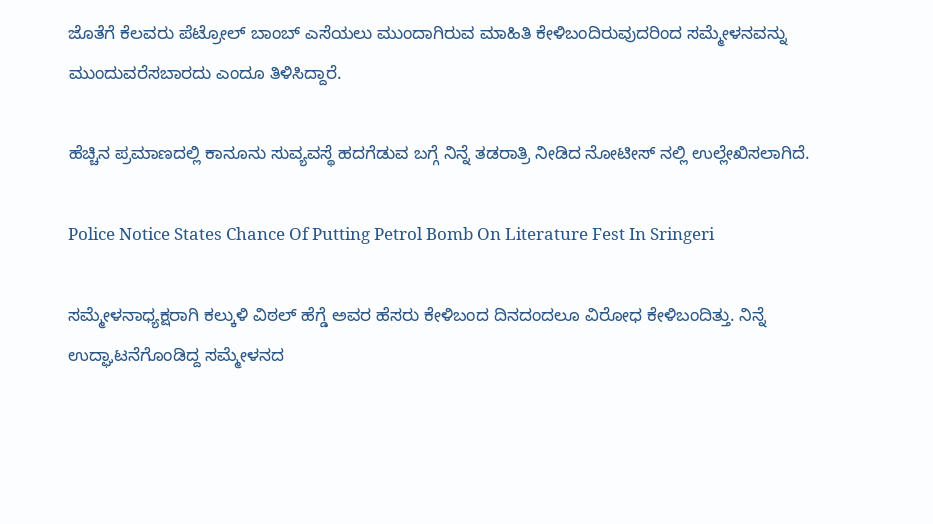ಜೊತೆಗೆ ಕೆಲವರು ಪೆಟ್ರೋಲ್ ಬಾಂಬ್ ಎಸೆಯಲು ಮುಂದಾಗಿರುವ ಮಾಹಿತಿ ಕೇಳಿಬಂದಿರುವುದರಿಂದ ಸಮ್ಮೇಳನವನ್ನು ಮುಂದುವರೆಸಬಾರದು ಎಂದೂ ತಿಳಿಸಿದ್ದಾರೆ.

ಹೆಚ್ಚಿನ ಪ್ರಮಾಣದಲ್ಲಿ ಕಾನೂನು ಸುವ್ಯವಸ್ಥೆ ಹದಗೆಡುವ ಬಗ್ಗೆ ನಿನ್ನೆ ತಡರಾತ್ರಿ ನೀಡಿದ ನೋಟೀಸ್ ನಲ್ಲಿ ಉಲ್ಲೇಖಿಸಲಾಗಿದೆ.

Police Notice States Chance Of Putting Petrol Bomb On Literature Fest In Sringeri

ಸಮ್ಮೇಳನಾಧ್ಯಕ್ಷರಾಗಿ ಕಲ್ಕುಳಿ ವಿಠಲ್ ಹೆಗ್ಡೆ ಅವರ ಹೆಸರು ಕೇಳಿಬಂದ ದಿನದಂದಲೂ ವಿರೋಧ ಕೇಳಿಬಂದಿತ್ತು. ನಿನ್ನೆ ಉದ್ಘಾಟನೆಗೊಂಡಿದ್ದ ಸಮ್ಮೇಳನದ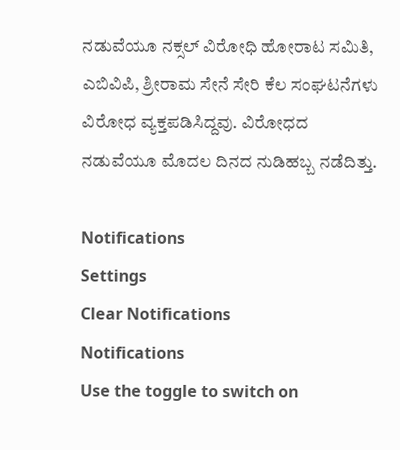ನಡುವೆಯೂ ನಕ್ಸಲ್ ವಿರೋಧಿ ಹೋರಾಟ ಸಮಿತಿ, ಎಬಿವಿಪಿ, ಶ್ರೀರಾಮ ಸೇನೆ ಸೇರಿ ಕೆಲ ಸಂಘಟನೆಗಳು ವಿರೋಧ ವ್ಯಕ್ತಪಡಿಸಿದ್ದವು. ವಿರೋಧದ ನಡುವೆಯೂ ಮೊದಲ ದಿನದ ನುಡಿಹಬ್ಬ ನಡೆದಿತ್ತು.

Notifications
Settings
Clear Notifications
Notifications
Use the toggle to switch on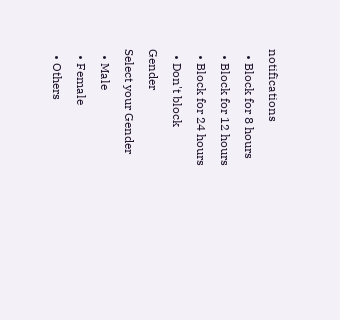notifications
  • Block for 8 hours
  • Block for 12 hours
  • Block for 24 hours
  • Don't block
Gender
Select your Gender
  • Male
  • Female
  • Others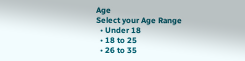Age
Select your Age Range
  • Under 18
  • 18 to 25
  • 26 to 35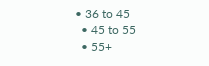• 36 to 45
  • 45 to 55
  • 55+